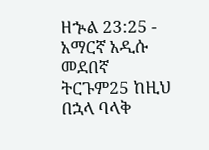ዘኍል 23:25 - አማርኛ አዲሱ መደበኛ ትርጉም25 ከዚህ በኋላ ባላቅ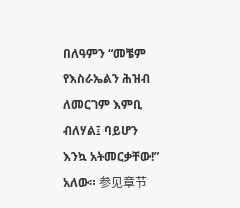በለዓምን “መቼም የእስራኤልን ሕዝብ ለመርገም እምቢ ብለሃል፤ ባይሆን እንኳ አትመርቃቸው!” አለው። 参见章节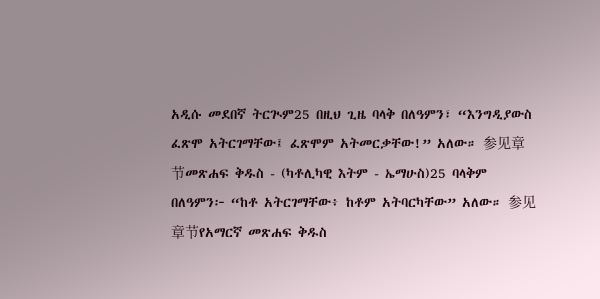አዲሱ መደበኛ ትርጒም25 በዚህ ጊዜ ባላቅ በለዓምን፣ “እንግዲያውስ ፈጽሞ አትርገማቸው፤ ፈጽሞም አትመርቃቸው!” አለው። 参见章节መጽሐፍ ቅዱስ - (ካቶሊካዊ እትም - ኤማሁስ)25 ባላቅም በለዓምን፦ “ከቶ አትርገማቸው፥ ከቶም አትባርካቸው” አለው። 参见章节የአማርኛ መጽሐፍ ቅዱስ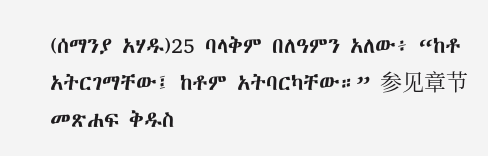(ሰማንያ አሃዱ)25 ባላቅም በለዓምን አለው፥ “ከቶ አትርገማቸው፤ ከቶም አትባርካቸው።” 参见章节መጽሐፍ ቅዱስ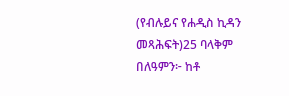(የብሉይና የሐዲስ ኪዳን መጻሕፍት)25 ባላቅም በለዓምን፦ ከቶ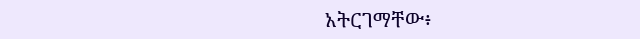አትርገማቸው፥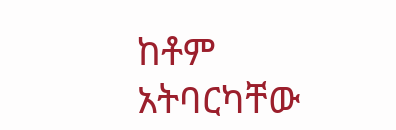ከቶም አትባርካቸው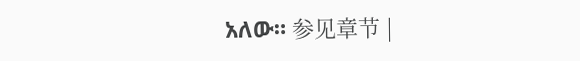አለው። 参见章节 |